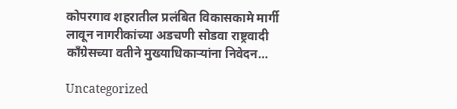कोपरगाव शहरातील प्रलंबित विकासकामे मार्गी लावून नागरीकांच्या अडचणी सोडवा राष्ट्रवादी काँग्रेसच्या वतीने मुख्याधिकाऱ्यांना निवेदन…

Uncategorized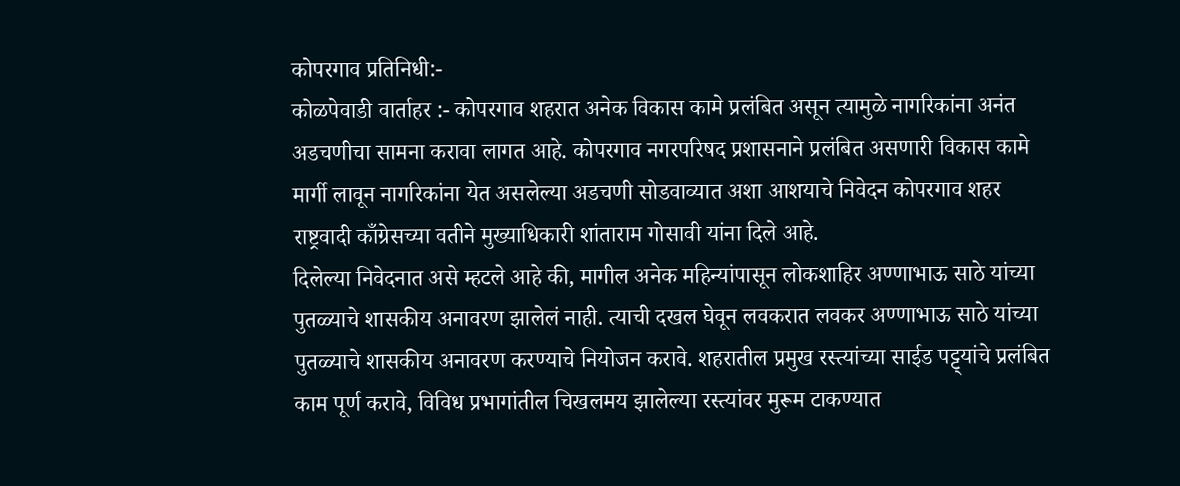कोपरगाव प्रतिनिधी:-
कोळपेवाडी वार्ताहर :- कोपरगाव शहरात अनेक विकास कामे प्रलंबित असून त्यामुळे नागरिकांना अनंत अडचणीचा सामना करावा लागत आहे. कोपरगाव नगरपरिषद प्रशासनाने प्रलंबित असणारी विकास कामे मार्गी लावून नागरिकांना येत असलेल्या अडचणी सोडवाव्यात अशा आशयाचे निवेदन कोपरगाव शहर राष्ट्रवादी काँग्रेसच्या वतीने मुख्याधिकारी शांताराम गोसावी यांना दिले आहे.
दिलेल्या निवेदनात असे म्हटले आहे की, मागील अनेक महिन्यांपासून लोकशाहिर अण्णाभाऊ साठे यांच्या पुतळ्याचे शासकीय अनावरण झालेलं नाही. त्याची दखल घेवून लवकरात लवकर अण्णाभाऊ साठे यांच्या पुतळ्याचे शासकीय अनावरण करण्याचे नियोजन करावे. शहरातील प्रमुख रस्त्यांच्या साईड पट्ट्यांचे प्रलंबित काम पूर्ण करावे, विविध प्रभागांतील चिखलमय झालेल्या रस्त्यांवर मुरूम टाकण्यात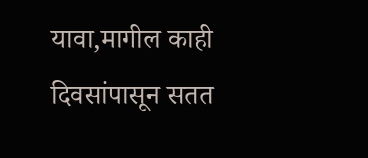यावा,मागील काही दिवसांपासून सतत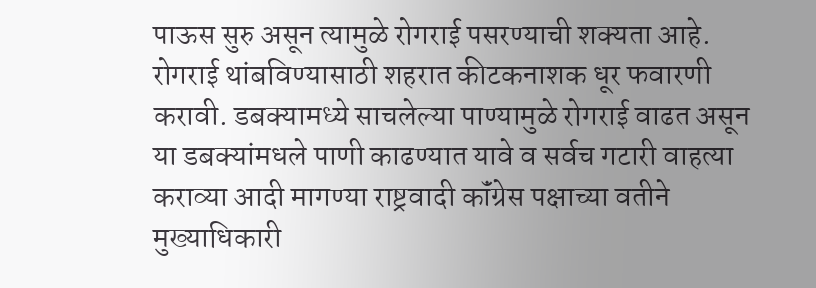पाऊस सुरु असून त्यामुळे रोगराई पसरण्याची शक्यता आहे. रोगराई थांबविण्यासाठी शहरात कीटकनाशक धूर फवारणी करावी. डबक्यामध्ये साचलेल्या पाण्यामुळे रोगराई वाढत असून या डबक्यांमधले पाणी काढण्यात यावे व सर्वच गटारी वाहत्या कराव्या आदी मागण्या राष्ट्रवादी कॉंग्रेस पक्षाच्या वतीने मुख्याधिकारी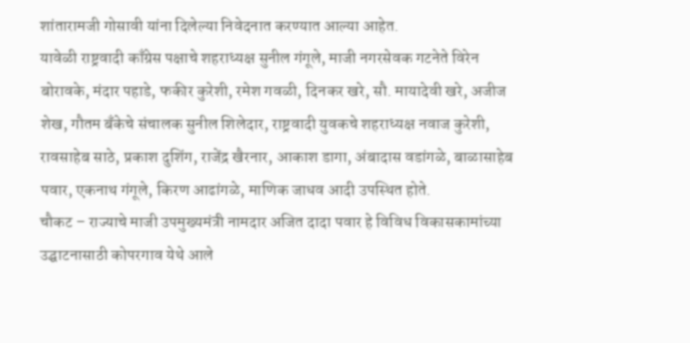शांतारामजी गोसावी यांना दिलेल्या निवेदनात करण्यात आल्या आहेत.
यावेळी राष्ट्रवादी काँग्रेस पक्षाचे शहराध्यक्ष सुनील गंगूले, माजी नगरसेवक गटनेते विरेन बोरावके, मंदार पहाडे, फकीर कुरेशी, रमेश गवळी, दिनकर खरे, सौ. मायादेवी खरे, अजीज शेख, गौतम बँकेचे संचालक सुनील शिलेदार, राष्ट्रवादी युवकचे शहराध्यक्ष नवाज कुरेशी, रावसाहेब साठे, प्रकाश दुशिंग, राजेंद्र खैरनार, आकाश डागा, अंबादास वडांगळे, बाळासाहेब पवार, एकनाथ गंगूले, किरण आढांगळे, माणिक जाधव आदी उपस्थित होते.
चौकट – राज्याचे माजी उपमुख्यमंत्री नामदार अजित दादा पवार हे विविध विकासकामांच्या उद्घाटनासाठी कोपरगाव येथे आले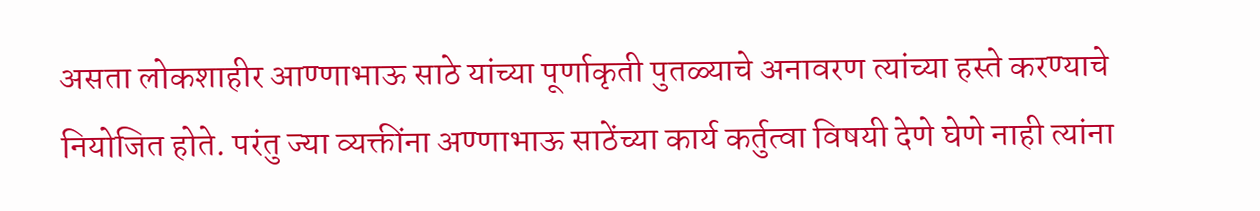असता लोकशाहीर आण्णाभाऊ साठे यांच्या पूर्णाकृती पुतळ्याचे अनावरण त्यांच्या हस्ते करण्याचे नियोजित होते. परंतु ज्या व्यक्तींना अण्णाभाऊ साठेंच्या कार्य कर्तुत्वा विषयी देणे घेणे नाही त्यांना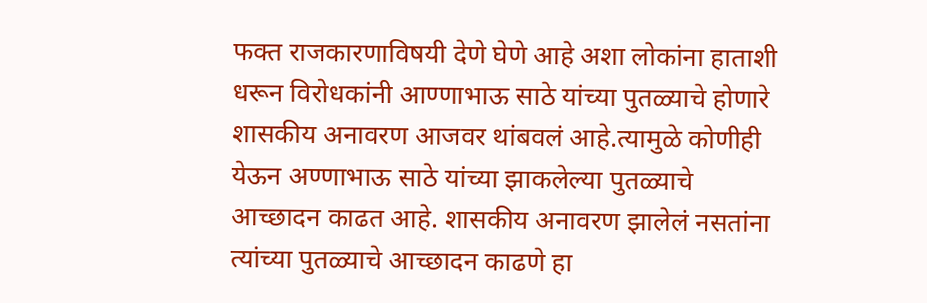फक्त राजकारणाविषयी देणे घेणे आहे अशा लोकांना हाताशी धरून विरोधकांनी आण्णाभाऊ साठे यांच्या पुतळ्याचे होणारे शासकीय अनावरण आजवर थांबवलं आहे.त्यामुळे कोणीही येऊन अण्णाभाऊ साठे यांच्या झाकलेल्या पुतळ्याचे आच्छादन काढत आहे. शासकीय अनावरण झालेलं नसतांना त्यांच्या पुतळ्याचे आच्छादन काढणे हा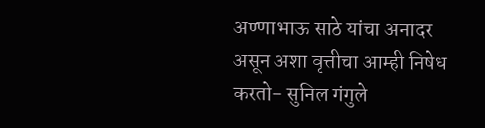अण्णाभाऊ साठे यांचा अनादर असून अशा वृत्तीचा आम्ही निषेध करतो- सुनिल गंगुले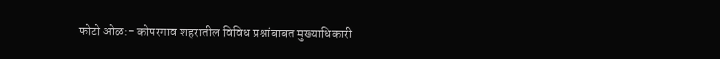फोटो ओळ:- कोपरगाव शहरातील विविध प्रश्नांबाबत मुख्याधिकारी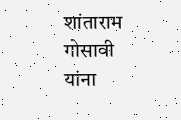शांताराम गोसावी यांना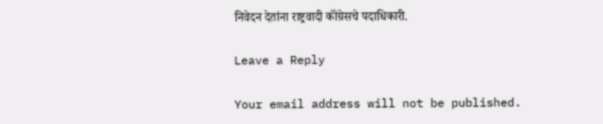निवेदन देतांना राष्ट्रवादी कॉंग्रेसचे पदाधिकारी.

Leave a Reply

Your email address will not be published.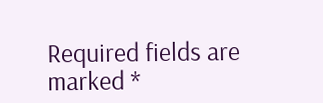Required fields are marked *